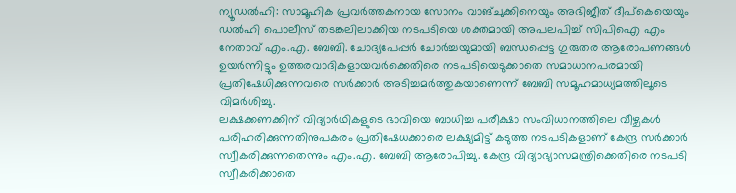ന്യൂഡൽഹി: സാമൂഹിക പ്രവർത്തകനായ സോനം വാങ്ചുക്കിനെയും അഭിജീത് ദീപ്കെയെയും ഡൽഹി പൊലീസ് തടങ്കലിലാക്കിയ നടപടിയെ ശക്തമായി അപലപിച്ച് സിപിഐ എം നേതാവ് എം.എ. ബേബി. ചോദ്യപേപ്പർ ചോർച്ചയുമായി ബന്ധപ്പെട്ട ഗുരുതര ആരോപണങ്ങൾ ഉയർന്നിട്ടും ഉത്തരവാദികളായവർക്കെതിരെ നടപടിയെടുക്കാതെ സമാധാനപരമായി പ്രതിഷേധിക്കുന്നവരെ സർക്കാർ അടിച്ചമർത്തുകയാണെന്ന് ബേബി സമൂഹമാധ്യമത്തിലൂടെ വിമർശിച്ചു.
ലക്ഷക്കണക്കിന് വിദ്യാർഥികളുടെ ഭാവിയെ ബാധിച്ച പരീക്ഷാ സംവിധാനത്തിലെ വീഴ്ചകൾ പരിഹരിക്കുന്നതിനുപകരം പ്രതിഷേധക്കാരെ ലക്ഷ്യമിട്ട് കടുത്ത നടപടികളാണ് കേന്ദ്ര സർക്കാർ സ്വീകരിക്കുന്നതെന്നും എം.എ. ബേബി ആരോപിച്ചു. കേന്ദ്ര വിദ്യാഭ്യാസമന്ത്രിക്കെതിരെ നടപടി സ്വീകരിക്കാതെ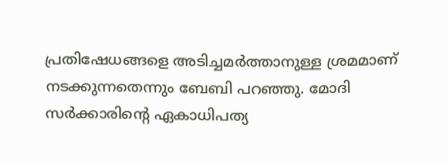പ്രതിഷേധങ്ങളെ അടിച്ചമർത്താനുള്ള ശ്രമമാണ് നടക്കുന്നതെന്നും ബേബി പറഞ്ഞു. മോദി സർക്കാരിന്റെ ഏകാധിപത്യ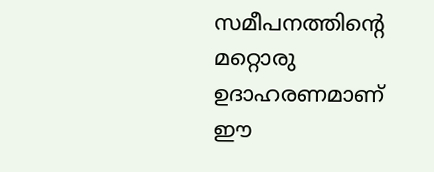സമീപനത്തിന്റെ മറ്റൊരു ഉദാഹരണമാണ് ഈ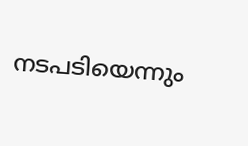നടപടിയെന്നും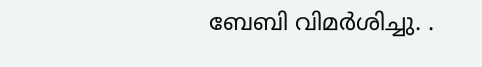ബേബി വിമർശിച്ചു. .